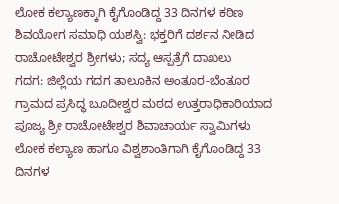ಲೋಕ ಕಲ್ಯಾಣಕ್ಕಾಗಿ ಕೈಗೊಂಡಿದ್ದ 33 ದಿನಗಳ ಕಠಿಣ ಶಿವಯೋಗ ಸಮಾಧಿ ಯಶಸ್ವಿ: ಭಕ್ತರಿಗೆ ದರ್ಶನ ನೀಡಿದ ರಾಚೋಟೇಶ್ವರ ಶ್ರೀಗಳು; ಸದ್ಯ ಆಸ್ಪತ್ರೆಗೆ ದಾಖಲು
ಗದಗ: ಜಿಲ್ಲೆಯ ಗದಗ ತಾಲೂಕಿನ ಅಂತೂರ-ಬೆಂತೂರ ಗ್ರಾಮದ ಪ್ರಸಿದ್ಧ ಬೂದೀಶ್ವರ ಮಠದ ಉತ್ತರಾಧಿಕಾರಿಯಾದ ಪೂಜ್ಯ ಶ್ರೀ ರಾಚೋಟೇಶ್ವರ ಶಿವಾಚಾರ್ಯ ಸ್ವಾಮಿಗಳು ಲೋಕ ಕಲ್ಯಾಣ ಹಾಗೂ ವಿಶ್ವಶಾಂತಿಗಾಗಿ ಕೈಗೊಂಡಿದ್ದ 33 ದಿನಗಳ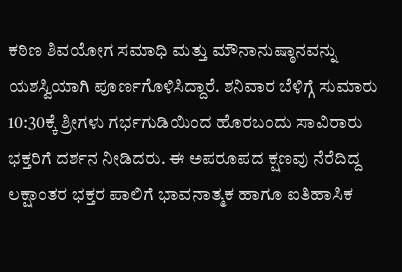ಕಠಿಣ ಶಿವಯೋಗ ಸಮಾಧಿ ಮತ್ತು ಮೌನಾನುಷ್ಠಾನವನ್ನು ಯಶಸ್ವಿಯಾಗಿ ಪೂರ್ಣಗೊಳಿಸಿದ್ದಾರೆ. ಶನಿವಾರ ಬೆಳಿಗ್ಗೆ ಸುಮಾರು 10:30ಕ್ಕೆ ಶ್ರೀಗಳು ಗರ್ಭಗುಡಿಯಿಂದ ಹೊರಬಂದು ಸಾವಿರಾರು ಭಕ್ತರಿಗೆ ದರ್ಶನ ನೀಡಿದರು. ಈ ಅಪರೂಪದ ಕ್ಷಣವು ನೆರೆದಿದ್ದ ಲಕ್ಷಾಂತರ ಭಕ್ತರ ಪಾಲಿಗೆ ಭಾವನಾತ್ಮಕ ಹಾಗೂ ಐತಿಹಾಸಿಕ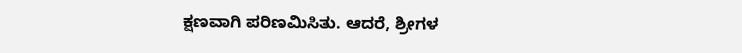ಕ್ಷಣವಾಗಿ ಪರಿಣಮಿಸಿತು. ಆದರೆ, ಶ್ರೀಗಳ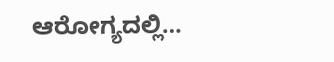ಆರೋಗ್ಯದಲ್ಲಿ…